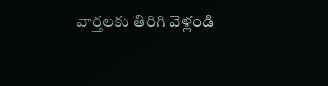వార్తలకు తిరిగి వెళ్లండి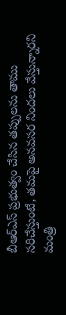బీఆర్ఎస్ ప్రభుత్వం చేసిన తప్పులను తాము సరిచేస్తుంటే, తమపై అనవసర నిందలు వేస్తున్నారని మంత్రి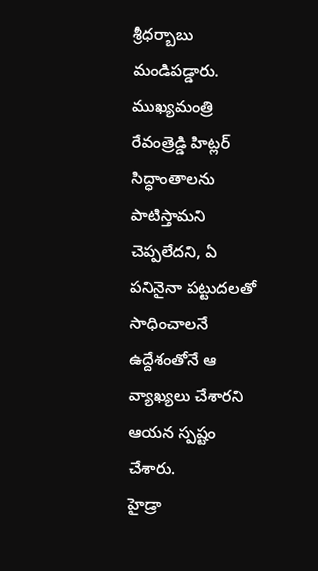శ్రీధర్బాబు మండిపడ్డారు. ముఖ్యమంత్రి రేవంత్రెడ్డి హిట్లర్ సిద్ధాంతాలను పాటిస్తామని చెప్పలేదని, ఏ పనినైనా పట్టుదలతో సాధించాలనే ఉద్దేశంతోనే ఆ వ్యాఖ్యలు చేశారని ఆయన స్పష్టం చేశారు.
హైడ్రా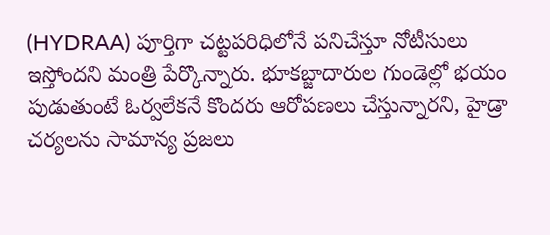(HYDRAA) పూర్తిగా చట్టపరిధిలోనే పనిచేస్తూ నోటీసులు ఇస్తోందని మంత్రి పేర్కొన్నారు. భూకబ్జాదారుల గుండెల్లో భయం పుడుతుంటే ఓర్వలేకనే కొందరు ఆరోపణలు చేస్తున్నారని, హైడ్రా చర్యలను సామాన్య ప్రజలు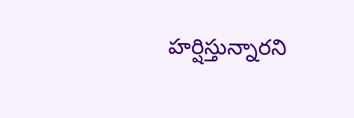హర్షిస్తున్నారని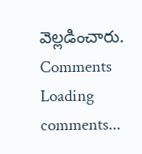వెల్లడించారు.
Comments
Loading comments...